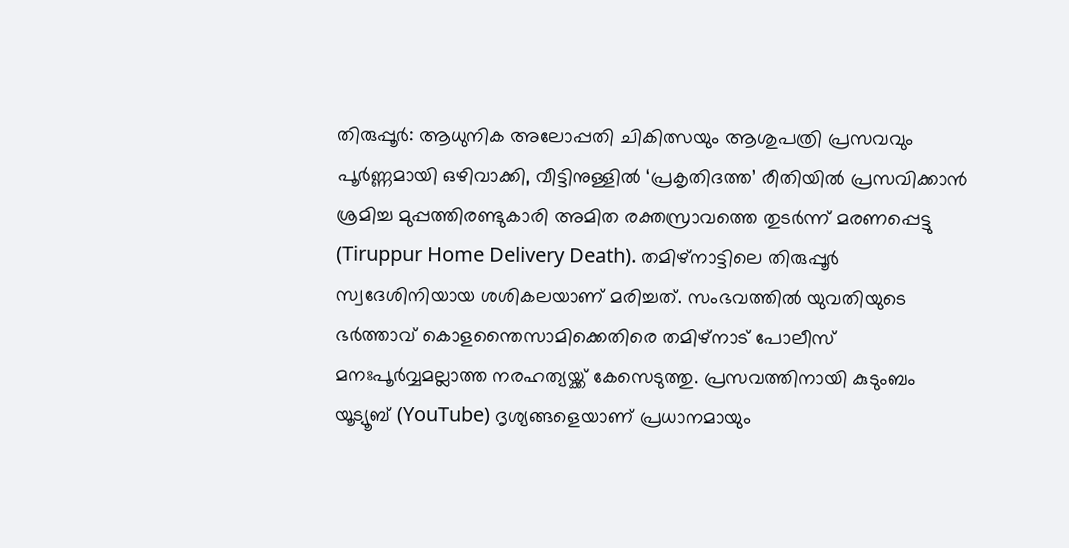തിരുപ്പൂർ: ആധുനിക അലോപ്പതി ചികിത്സയും ആശുപത്രി പ്രസവവും പൂർണ്ണമായി ഒഴിവാക്കി, വീട്ടിനുള്ളിൽ ‘പ്രകൃതിദത്ത’ രീതിയിൽ പ്രസവിക്കാൻ ശ്രമിച്ച മുപ്പത്തിരണ്ടുകാരി അമിത രക്തസ്രാവത്തെ തുടർന്ന് മരണപ്പെട്ടു (Tiruppur Home Delivery Death). തമിഴ്നാട്ടിലെ തിരുപ്പൂർ സ്വദേശിനിയായ ശശികലയാണ് മരിച്ചത്. സംഭവത്തിൽ യുവതിയുടെ ഭർത്താവ് കൊളന്തൈസാമിക്കെതിരെ തമിഴ്നാട് പോലീസ് മനഃപൂർവ്വമല്ലാത്ത നരഹത്യയ്ക്ക് കേസെടുത്തു. പ്രസവത്തിനായി കുടുംബം യൂട്യൂബ് (YouTube) ദൃശ്യങ്ങളെയാണ് പ്രധാനമായും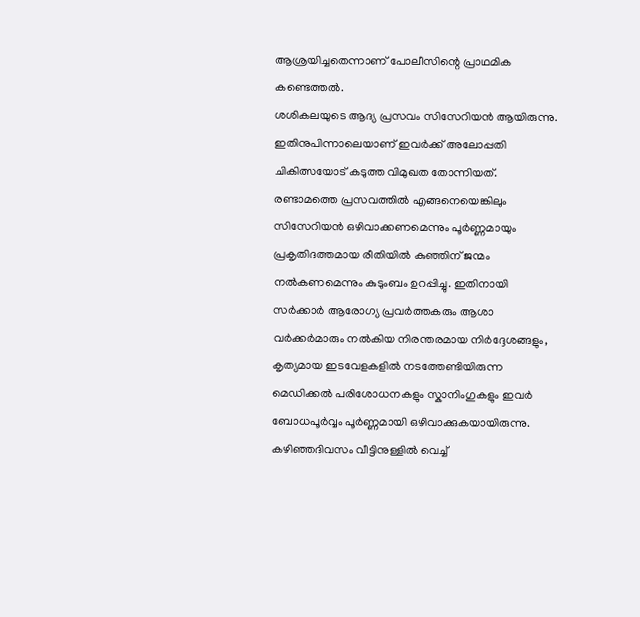ആശ്രയിച്ചതെന്നാണ് പോലീസിന്റെ പ്രാഥമിക കണ്ടെത്തൽ.
ശശികലയുടെ ആദ്യ പ്രസവം സിസേറിയൻ ആയിരുന്നു. ഇതിനുപിന്നാലെയാണ് ഇവർക്ക് അലോപ്പതി ചികിത്സയോട് കടുത്ത വിമുഖത തോന്നിയത്. രണ്ടാമത്തെ പ്രസവത്തിൽ എങ്ങനെയെങ്കിലും സിസേറിയൻ ഒഴിവാക്കണമെന്നും പൂർണ്ണമായും പ്രകൃതിദത്തമായ രീതിയിൽ കുഞ്ഞിന് ജന്മം നൽകണമെന്നും കുടുംബം ഉറപ്പിച്ചു. ഇതിനായി സർക്കാർ ആരോഗ്യ പ്രവർത്തകരും ആശാ വർക്കർമാരും നൽകിയ നിരന്തരമായ നിർദ്ദേശങ്ങളും, കൃത്യമായ ഇടവേളകളിൽ നടത്തേണ്ടിയിരുന്ന മെഡിക്കൽ പരിശോധനകളും സ്കാനിംഗുകളും ഇവർ ബോധപൂർവ്വം പൂർണ്ണമായി ഒഴിവാക്കുകയായിരുന്നു.
കഴിഞ്ഞദിവസം വീട്ടിനുള്ളിൽ വെച്ച്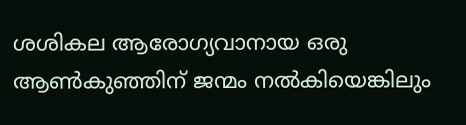ശശികല ആരോഗ്യവാനായ ഒരു ആൺകുഞ്ഞിന് ജന്മം നൽകിയെങ്കിലും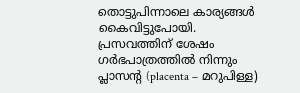തൊട്ടുപിന്നാലെ കാര്യങ്ങൾ കൈവിട്ടുപോയി. പ്രസവത്തിന് ശേഷം ഗർഭപാത്രത്തിൽ നിന്നും പ്ലാസന്റ (placenta – മറുപിള്ള)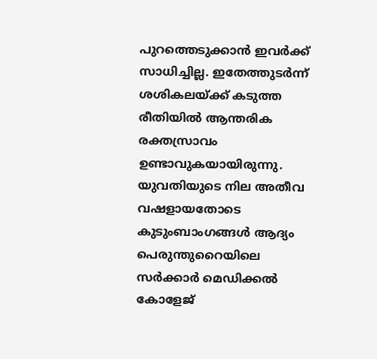പുറത്തെടുക്കാൻ ഇവർക്ക് സാധിച്ചില്ല. ഇതേത്തുടർന്ന് ശശികലയ്ക്ക് കടുത്ത രീതിയിൽ ആന്തരിക രക്തസ്രാവം ഉണ്ടാവുകയായിരുന്നു. യുവതിയുടെ നില അതീവ വഷളായതോടെ കുടുംബാംഗങ്ങൾ ആദ്യം പെരുന്തുറൈയിലെ സർക്കാർ മെഡിക്കൽ കോളേജ്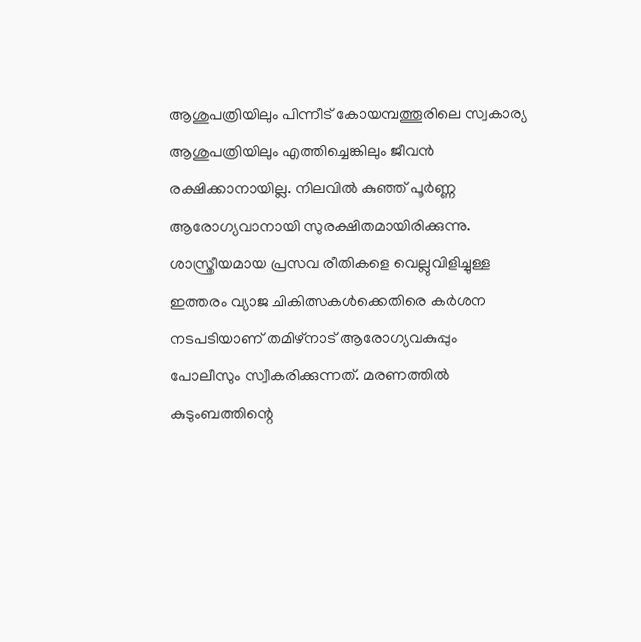ആശുപത്രിയിലും പിന്നീട് കോയമ്പത്തൂരിലെ സ്വകാര്യ ആശുപത്രിയിലും എത്തിച്ചെങ്കിലും ജീവൻ രക്ഷിക്കാനായില്ല. നിലവിൽ കുഞ്ഞ് പൂർണ്ണ ആരോഗ്യവാനായി സുരക്ഷിതമായിരിക്കുന്നു.
ശാസ്ത്രീയമായ പ്രസവ രീതികളെ വെല്ലുവിളിച്ചുള്ള ഇത്തരം വ്യാജ ചികിത്സകൾക്കെതിരെ കർശന നടപടിയാണ് തമിഴ്നാട് ആരോഗ്യവകുപ്പും പോലീസും സ്വീകരിക്കുന്നത്. മരണത്തിൽ കുടുംബത്തിന്റെ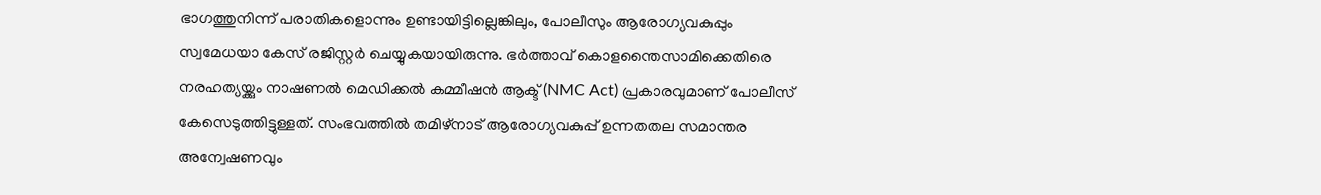ഭാഗത്തുനിന്ന് പരാതികളൊന്നും ഉണ്ടായിട്ടില്ലെങ്കിലും, പോലീസും ആരോഗ്യവകുപ്പും സ്വമേധയാ കേസ് രജിസ്റ്റർ ചെയ്യുകയായിരുന്നു. ഭർത്താവ് കൊളന്തൈസാമിക്കെതിരെ നരഹത്യയ്ക്കും നാഷണൽ മെഡിക്കൽ കമ്മീഷൻ ആക്ട് (NMC Act) പ്രകാരവുമാണ് പോലീസ് കേസെടുത്തിട്ടുള്ളത്. സംഭവത്തിൽ തമിഴ്നാട് ആരോഗ്യവകുപ്പ് ഉന്നതതല സമാന്തര അന്വേഷണവും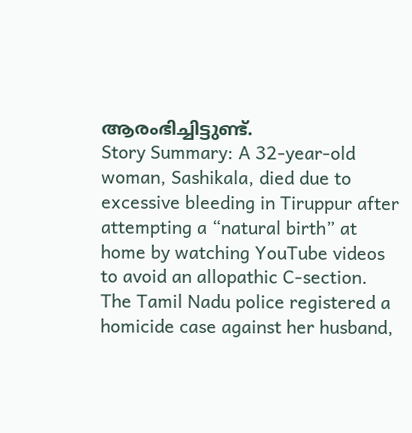ആരംഭിച്ചിട്ടുണ്ട്.
Story Summary: A 32-year-old woman, Sashikala, died due to excessive bleeding in Tiruppur after attempting a “natural birth” at home by watching YouTube videos to avoid an allopathic C-section. The Tamil Nadu police registered a homicide case against her husband,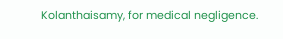Kolanthaisamy, for medical negligence.